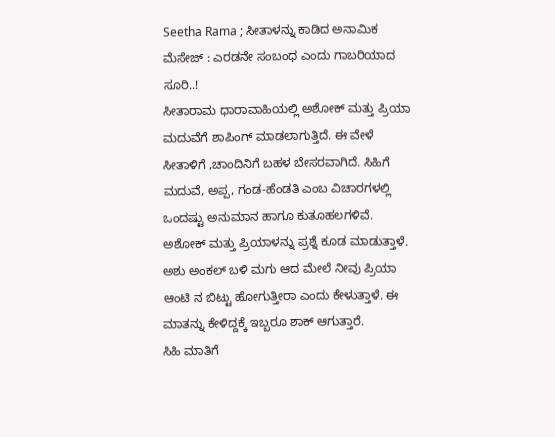Seetha Rama ; ಸೀತಾಳನ್ನು ಕಾಡಿದ ಅನಾಮಿಕ ಮೆಸೇಜ್ : ಎರಡನೇ ಸಂಬಂಧ ಎಂದು ಗಾಬರಿಯಾದ ಸೂರಿ..!
ಸೀತಾರಾಮ ಧಾರಾವಾಹಿಯಲ್ಲಿ ಅಶೋಕ್ ಮತ್ತು ಪ್ರಿಯಾ ಮದುವೆಗೆ ಶಾಪಿಂಗ್ ಮಾಡಲಾಗುತ್ತಿದೆ. ಈ ವೇಳೆ ಸೀತಾಳಿಗೆ ,ಚಾಂದಿನಿಗೆ ಬಹಳ ಬೇಸರವಾಗಿದೆ. ಸಿಹಿಗೆ ಮದುವೆ, ಅಪ್ಪ, ಗಂಡ-ಹೆಂಡತಿ ಎಂಬ ವಿಚಾರಗಳಲ್ಲಿ ಒಂದಷ್ಟು ಅನುಮಾನ ಹಾಗೂ ಕುತೂಹಲಗಳಿವೆ. ಅಶೋಕ್ ಮತ್ತು ಪ್ರಿಯಾಳನ್ನು ಪ್ರಶ್ನೆ ಕೂಡ ಮಾಡುತ್ತಾಳೆ. ಅಶು ಅಂಕಲ್ ಬಳಿ ಮಗು ಆದ ಮೇಲೆ ನೀವು ಪ್ರಿಯಾ ಆಂಟಿ ನ ಬಿಟ್ಟು ಹೋಗುತ್ತೀರಾ ಎಂದು ಕೇಳುತ್ತಾಳೆ. ಈ ಮಾತನ್ನು ಕೇಳಿದ್ದಕ್ಕೆ ಇಬ್ಬರೂ ಶಾಕ್ ಆಗುತ್ತಾರೆ.
ಸಿಹಿ ಮಾತಿಗೆ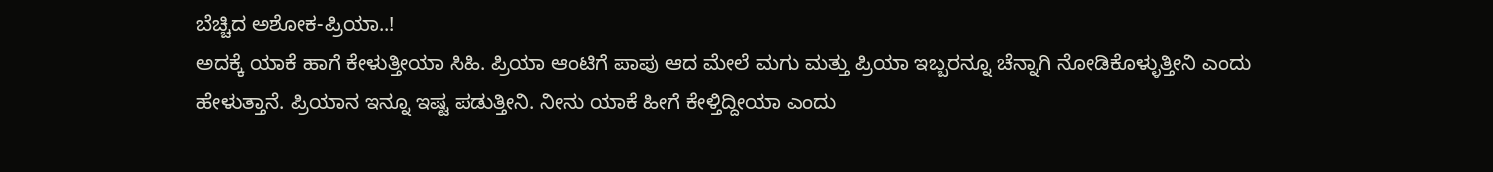ಬೆಚ್ಚಿದ ಅಶೋಕ-ಪ್ರಿಯಾ..!
ಅದಕ್ಕೆ ಯಾಕೆ ಹಾಗೆ ಕೇಳುತ್ತೀಯಾ ಸಿಹಿ. ಪ್ರಿಯಾ ಆಂಟಿಗೆ ಪಾಪು ಆದ ಮೇಲೆ ಮಗು ಮತ್ತು ಪ್ರಿಯಾ ಇಬ್ಬರನ್ನೂ ಚೆನ್ನಾಗಿ ನೋಡಿಕೊಳ್ಳುತ್ತೀನಿ ಎಂದು ಹೇಳುತ್ತಾನೆ. ಪ್ರಿಯಾನ ಇನ್ನೂ ಇಷ್ಟ ಪಡುತ್ತೀನಿ. ನೀನು ಯಾಕೆ ಹೀಗೆ ಕೇಳ್ತಿದ್ದೀಯಾ ಎಂದು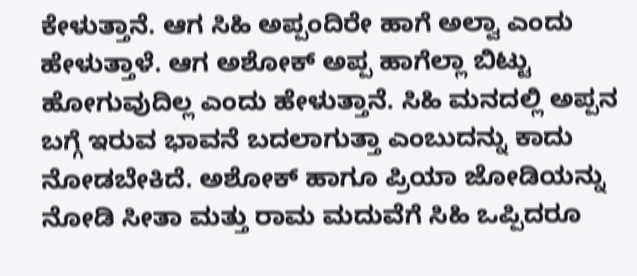ಕೇಳುತ್ತಾನೆ. ಆಗ ಸಿಹಿ ಅಪ್ಪಂದಿರೇ ಹಾಗೆ ಅಲ್ವಾ ಎಂದು ಹೇಳುತ್ತಾಳೆ. ಆಗ ಅಶೋಕ್ ಅಪ್ಪ ಹಾಗೆಲ್ಲಾ ಬಿಟ್ಟು ಹೋಗುವುದಿಲ್ಲ ಎಂದು ಹೇಳುತ್ತಾನೆ. ಸಿಹಿ ಮನದಲ್ಲಿ ಅಪ್ಪನ ಬಗ್ಗೆ ಇರುವ ಭಾವನೆ ಬದಲಾಗುತ್ತಾ ಎಂಬುದನ್ನು ಕಾದು ನೋಡಬೇಕಿದೆ. ಅಶೋಕ್ ಹಾಗೂ ಪ್ರಿಯಾ ಜೋಡಿಯನ್ನು ನೋಡಿ ಸೀತಾ ಮತ್ತು ರಾಮ ಮದುವೆಗೆ ಸಿಹಿ ಒಪ್ಪಿದರೂ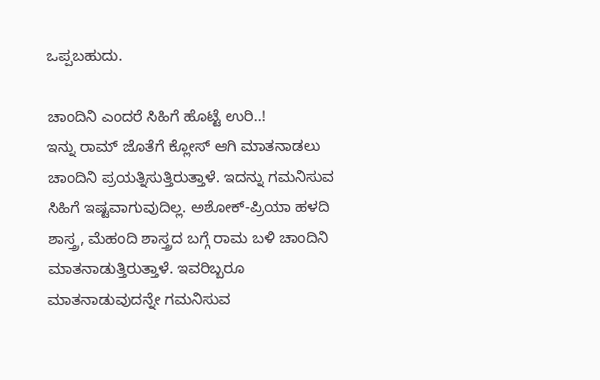ಒಪ್ಪಬಹುದು.

ಚಾಂದಿನಿ ಎಂದರೆ ಸಿಹಿಗೆ ಹೊಟ್ಟೆ ಉರಿ..!
ಇನ್ನು ರಾಮ್ ಜೊತೆಗೆ ಕ್ಲೋಸ್ ಆಗಿ ಮಾತನಾಡಲು ಚಾಂದಿನಿ ಪ್ರಯತ್ನಿಸುತ್ತಿರುತ್ತಾಳೆ. ಇದನ್ನು ಗಮನಿಸುವ ಸಿಹಿಗೆ ಇಷ್ಟವಾಗುವುದಿಲ್ಲ. ಅಶೋಕ್-ಪ್ರಿಯಾ ಹಳದಿ ಶಾಸ್ತ್ರ, ಮೆಹಂದಿ ಶಾಸ್ತ್ರದ ಬಗ್ಗೆ ರಾಮ ಬಳಿ ಚಾಂದಿನಿ ಮಾತನಾಡುತ್ತಿರುತ್ತಾಳೆ. ಇವರಿಬ್ಬರೂ ಮಾತನಾಡುವುದನ್ನೇ ಗಮನಿಸುವ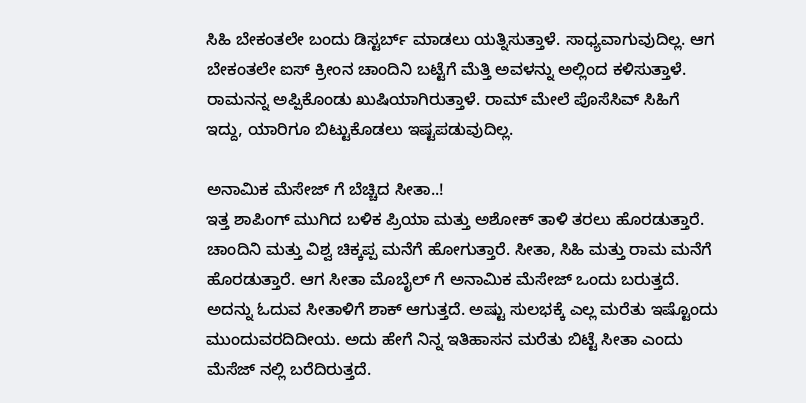ಸಿಹಿ ಬೇಕಂತಲೇ ಬಂದು ಡಿಸ್ಟರ್ಬ್ ಮಾಡಲು ಯತ್ನಿಸುತ್ತಾಳೆ. ಸಾಧ್ಯವಾಗುವುದಿಲ್ಲ. ಆಗ ಬೇಕಂತಲೇ ಐಸ್ ಕ್ರೀಂನ ಚಾಂದಿನಿ ಬಟ್ಟೆಗೆ ಮೆತ್ತಿ ಅವಳನ್ನು ಅಲ್ಲಿಂದ ಕಳಿಸುತ್ತಾಳೆ. ರಾಮನನ್ನ ಅಪ್ಪಿಕೊಂಡು ಖುಷಿಯಾಗಿರುತ್ತಾಳೆ. ರಾಮ್ ಮೇಲೆ ಪೊಸೆಸಿವ್ ಸಿಹಿಗೆ ಇದ್ದು, ಯಾರಿಗೂ ಬಿಟ್ಟುಕೊಡಲು ಇಷ್ಟಪಡುವುದಿಲ್ಲ.

ಅನಾಮಿಕ ಮೆಸೇಜ್ ಗೆ ಬೆಚ್ಚಿದ ಸೀತಾ..!
ಇತ್ತ ಶಾಪಿಂಗ್ ಮುಗಿದ ಬಳಿಕ ಪ್ರಿಯಾ ಮತ್ತು ಅಶೋಕ್ ತಾಳಿ ತರಲು ಹೊರಡುತ್ತಾರೆ. ಚಾಂದಿನಿ ಮತ್ತು ವಿಶ್ವ ಚಿಕ್ಕಪ್ಪ ಮನೆಗೆ ಹೋಗುತ್ತಾರೆ. ಸೀತಾ, ಸಿಹಿ ಮತ್ತು ರಾಮ ಮನೆಗೆ ಹೊರಡುತ್ತಾರೆ. ಆಗ ಸೀತಾ ಮೊಬೈಲ್ ಗೆ ಅನಾಮಿಕ ಮೆಸೇಜ್ ಒಂದು ಬರುತ್ತದೆ. ಅದನ್ನು ಓದುವ ಸೀತಾಳಿಗೆ ಶಾಕ್ ಆಗುತ್ತದೆ. ಅಷ್ಟು ಸುಲಭಕ್ಕೆ ಎಲ್ಲ ಮರೆತು ಇಷ್ಟೊಂದು ಮುಂದುವರದಿದೀಯ. ಅದು ಹೇಗೆ ನಿನ್ನ ಇತಿಹಾಸನ ಮರೆತು ಬಿಟ್ಟೆ ಸೀತಾ ಎಂದು ಮೆಸೆಜ್ ನಲ್ಲಿ ಬರೆದಿರುತ್ತದೆ.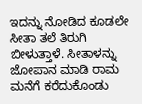ಇದನ್ನು ನೋಡಿದ ಕೂಡಲೇ ಸೀತಾ ತಲೆ ತಿರುಗಿ ಬೀಳುತ್ತಾಳೆ. ಸೀತಾಳನ್ನು ಜೋಪಾನ ಮಾಡಿ ರಾಮ ಮನೆಗೆ ಕರೆದುಕೊಂಡು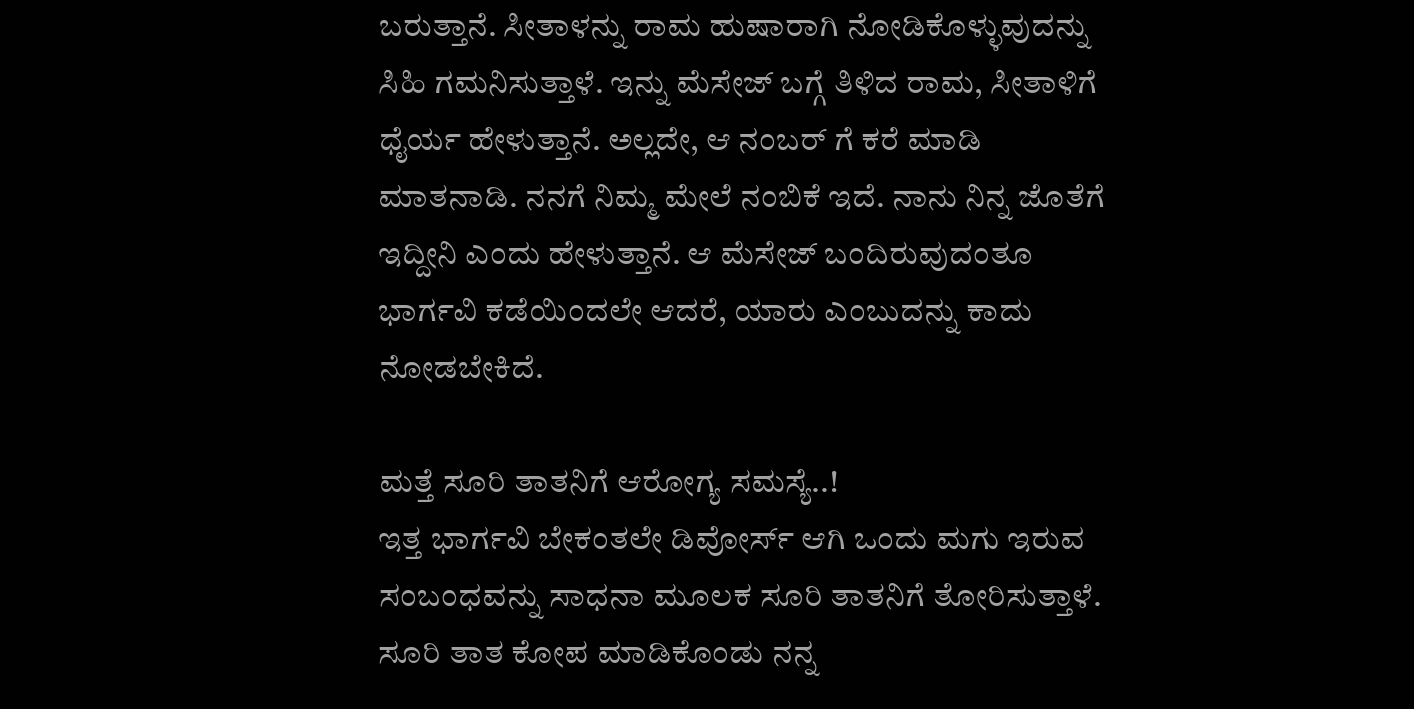ಬರುತ್ತಾನೆ. ಸೀತಾಳನ್ನು ರಾಮ ಹುಷಾರಾಗಿ ನೋಡಿಕೊಳ್ಳುವುದನ್ನು ಸಿಹಿ ಗಮನಿಸುತ್ತಾಳೆ. ಇನ್ನು ಮೆಸೇಜ್ ಬಗ್ಗೆ ತಿಳಿದ ರಾಮ, ಸೀತಾಳಿಗೆ ಧೈರ್ಯ ಹೇಳುತ್ತಾನೆ. ಅಲ್ಲದೇ, ಆ ನಂಬರ್ ಗೆ ಕರೆ ಮಾಡಿ ಮಾತನಾಡಿ. ನನಗೆ ನಿಮ್ಮ ಮೇಲೆ ನಂಬಿಕೆ ಇದೆ. ನಾನು ನಿನ್ನ ಜೊತೆಗೆ ಇದ್ದೀನಿ ಎಂದು ಹೇಳುತ್ತಾನೆ. ಆ ಮೆಸೇಜ್ ಬಂದಿರುವುದಂತೂ ಭಾರ್ಗವಿ ಕಡೆಯಿಂದಲೇ ಆದರೆ, ಯಾರು ಎಂಬುದನ್ನು ಕಾದು ನೋಡಬೇಕಿದೆ.

ಮತ್ತೆ ಸೂರಿ ತಾತನಿಗೆ ಆರೋಗ್ಯ ಸಮಸ್ಯೆ..!
ಇತ್ತ ಭಾರ್ಗವಿ ಬೇಕಂತಲೇ ಡಿವೋರ್ಸ್ ಆಗಿ ಒಂದು ಮಗು ಇರುವ ಸಂಬಂಧವನ್ನು ಸಾಧನಾ ಮೂಲಕ ಸೂರಿ ತಾತನಿಗೆ ತೋರಿಸುತ್ತಾಳೆ. ಸೂರಿ ತಾತ ಕೋಪ ಮಾಡಿಕೊಂಡು ನನ್ನ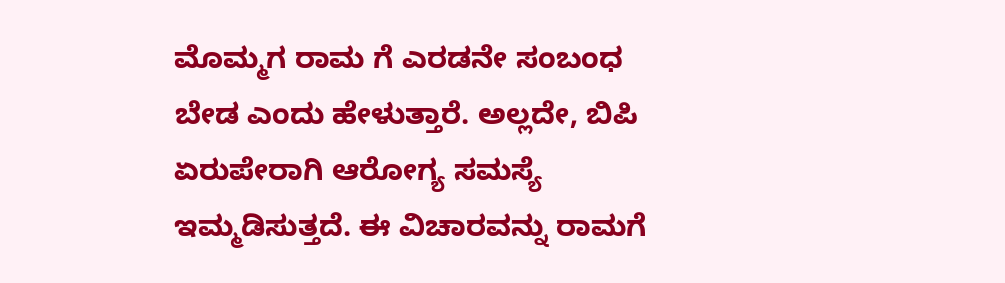ಮೊಮ್ಮಗ ರಾಮ ಗೆ ಎರಡನೇ ಸಂಬಂಧ ಬೇಡ ಎಂದು ಹೇಳುತ್ತಾರೆ. ಅಲ್ಲದೇ, ಬಿಪಿ ಏರುಪೇರಾಗಿ ಆರೋಗ್ಯ ಸಮಸ್ಯೆ ಇಮ್ಮಡಿಸುತ್ತದೆ. ಈ ವಿಚಾರವನ್ನು ರಾಮಗೆ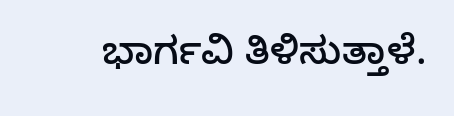ಭಾರ್ಗವಿ ತಿಳಿಸುತ್ತಾಳೆ.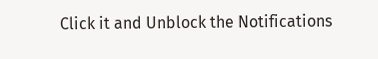Click it and Unblock the Notifications